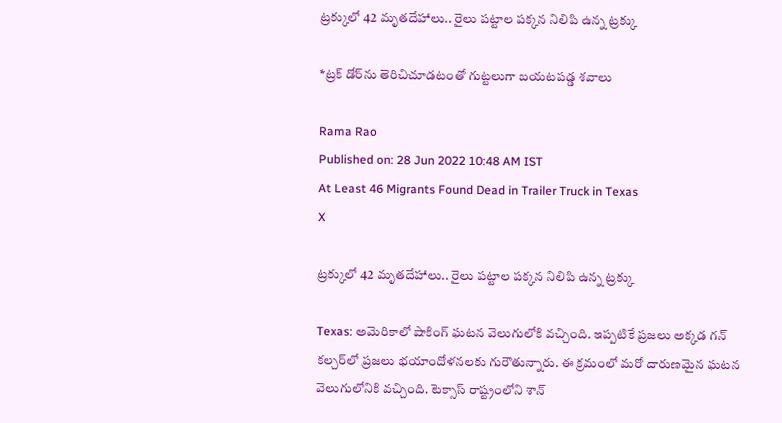ట్రక్కులో 42 మృతదేహాలు.. రైలు పట్టాల పక్కన నిలిపి ఉన్న ట్రక్కు

*ట్రక్ డోర్‌ను తెరిచిచూడటంతో గుట్టలుగా బయటపడ్డ శవాలు

Rama Rao
Published on: 28 Jun 2022 10:48 AM IST
At Least 46 Migrants Found Dead in Trailer Truck in Texas
X

ట్రక్కులో 42 మృతదేహాలు.. రైలు పట్టాల పక్కన నిలిపి ఉన్న ట్రక్కు

Texas: అమెరికాలో షాకింగ్ ఘటన వెలుగులోకి వచ్చింది. ఇప్పటికే ప్రజలు అక్కడ గన్ కల్చర్‌లో ప్రజలు భయాందోళనలకు గురౌతున్నారు. ఈ క్రమంలో మరో దారుణమైన ఘటన వెలుగులోనికి వచ్చింది. టెక్సాస్ రాష్ట్రంలోని శాన్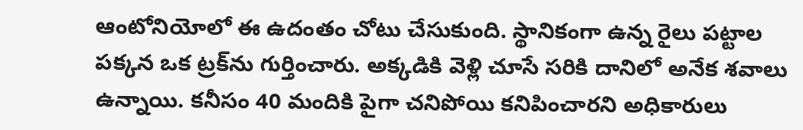ఆంటోనియోలో ఈ ఉదంతం చోటు చేసుకుంది. స్థానికంగా ఉన్న రైలు పట్టాల పక్కన ఒక ట్రక్‌ను గుర్తించారు. అక్కడికి వెళ్లి చూసే సరికి దానిలో అనేక శవాలు ఉన్నాయి. కనీసం 40 మందికి పైగా చనిపోయి కనిపించారని అధికారులు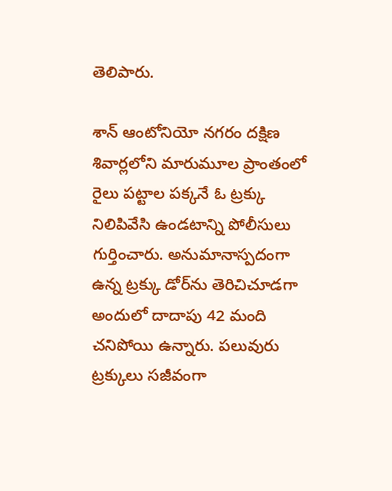తెలిపారు.

శాన్ ఆంటోనియో నగరం దక్షిణ శివార్లలోని మారుమూల ప్రాంతంలో రైలు పట్టాల పక్కనే ఓ ట్రక్కు నిలిపివేసి ఉండటాన్ని పోలీసులు గుర్తించారు. అనుమానాస్పదంగా ఉన్న ట్రక్కు డోర్‌ను తెరిచిచూడగా అందులో దాదాపు 42 మంది చనిపోయి ఉన్నారు. పలువురు ట్రక్కులు సజీవంగా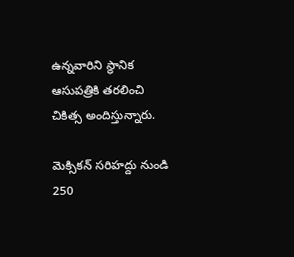ఉన్నవారిని స్థానిక ఆసుపత్రికి తరలించి చికిత్స అందిస్తున్నారు.

మెక్సికన్ సరిహద్దు నుండి 250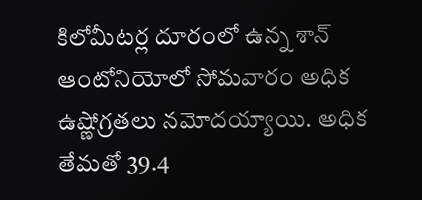కిలోమీటర్ల దూరంలో ఉన్న శాన్ ఆంటోనియోలో సోమవారం అధిక ఉష్ణోగ్రతలు నమోదయ్యాయి. అధిక తేమతో 39.4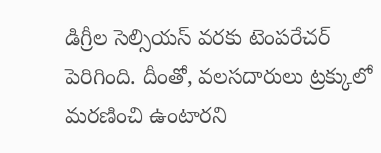డిగ్రీల సెల్సియస్ వరకు టెంపరేచర్‌ పెరిగింది. దీంతో, వలసదారులు ట్రక్కులో మరణించి ఉంటారని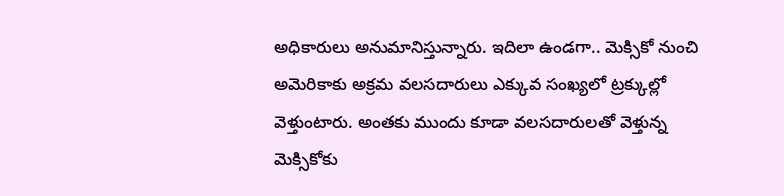అధికారులు అనుమానిస్తున్నారు. ఇదిలా ఉండగా.. మెక్సికో నుంచి అమెరికాకు అక్రమ వలసదారులు ఎక్కువ సంఖ్యలో ట్రక్కుల్లో వెళ్తుంటారు. అంతకు ముందు కూడా వలసదారులతో వెళ్తున్న మెక్సికోకు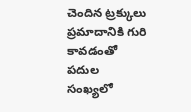చెందిన ట్రక్కులు ప్రమాదానికి గురి కావడంతో పదుల సంఖ్యలో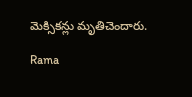మెక్సికన్లు మృతిచెందారు.

Rama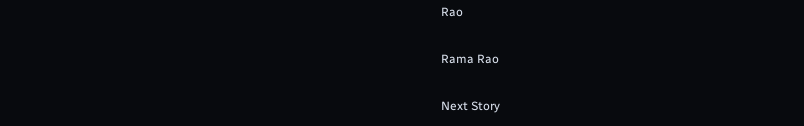Rao

Rama Rao

Next Story